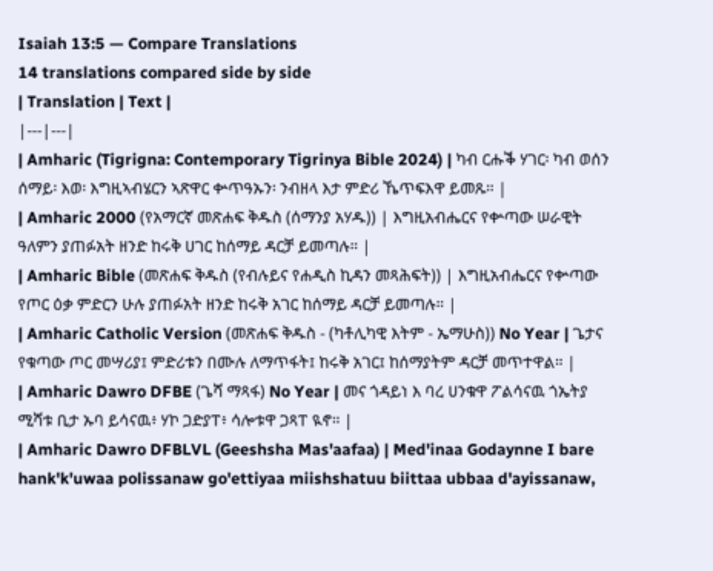Isaiah 13:5 — Compare Translations
14 translations compared side by side
| Translation | Text |
|---|---|
| Amharic (Tigrigna: Contemporary Tigrinya Bible 2024) | ካብ ርሑቕ ሃገር፡ ካብ ወሰን ሰማይ፡ እወ፡ እግዚኣብሄርን ኣጽዋር ቍጥዓኡን፡ ንብዘላ እታ ምድሪ ኼጥፍእዋ ይመጹ። |
| Amharic 2000 (የአማርኛ መጽሐፍ ቅዱስ (ሰማንያ አሃዱ)) | እግዚአብሔርና የቍጣው ሠራዊት ዓለምን ያጠፉአት ዘንድ ከሩቅ ሀገር ከሰማይ ዳርቻ ይመጣሉ። |
| Amharic Bible (መጽሐፍ ቅዱስ (የብሉይና የሐዲስ ኪዳን መጻሕፍት)) | እግዚአብሔርና የቍጣው የጦር ዕቃ ምድርን ሁሉ ያጠፉአት ዘንድ ከሩቅ አገር ከሰማይ ዳርቻ ይመጣሉ። |
| Amharic Catholic Version (መጽሐፍ ቅዱስ - (ካቶሊካዊ እትም - ኤማሁስ)) No Year | ጌታና የቁጣው ጦር መሣሪያ፤ ምድሪቱን በሙሉ ለማጥፋት፤ ከሩቅ አገር፤ ከሰማያትም ዳርቻ መጥተዋል። |
| Amharic Dawro DFBE (ጌሻ ማጻፋ) No Year | መና ጎዳይነ እ ባረ ሀንቁዋ ፖልሳናዉ ጎኤትያ ሚሻቱ ቢታ ኡባ ይሳናዉ፥ ሃኮ ጋድያፐ፥ ሳሎቱዋ ጋጻፐ ዪኖ። |
| Amharic Dawro DFBLVL (Geeshsha Mas'aafaa) | Med'inaa Godaynne I bare hank'k'uwaa polissanaw go'ettiyaa miishshatuu biittaa ubbaa d'ayissanaw,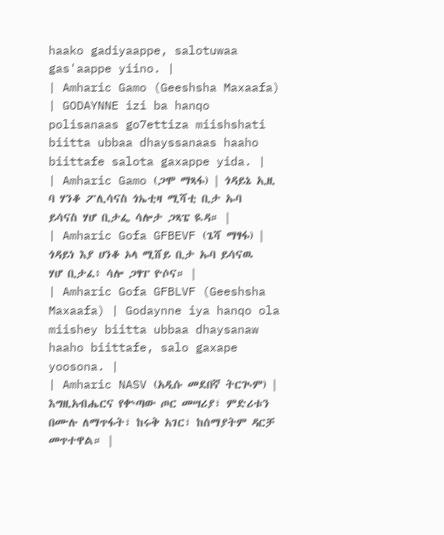haako gadiyaappe, salotuwaa gas'aappe yiino. |
| Amharic Gamo (Geeshsha Maxaafa) | GODAYNNE izi ba hanqo polisanaas go7ettiza miishshati biitta ubbaa dhayssanaas haaho biittafe salota gaxappe yida. |
| Amharic Gamo (ጋሞ ማጻፋ) | ጎዳይኔ ኢዚ ባ ሃንቆ ፖሊሳናስ ጎኤቲዛ ሚሻቲ ቢታ ኡባ ይሳናስ ሃሆ ቢታፌ ሳሎታ ጋጻፔ ዪዳ። |
| Amharic Gofa GFBEVF (ጌሻ ማፃፋ) | ጎዳይነ እያ ሀንቆ ኦላ ሚሸይ ቢታ ኡባ ይሳናዉ ሃሆ ቢታፈ፥ ሳሎ ጋፃፐ ዮሶና። |
| Amharic Gofa GFBLVF (Geeshsha Maxaafa) | Godaynne iya hanqo ola miishey biitta ubbaa dhaysanaw haaho biittafe, salo gaxape yoosona. |
| Amharic NASV (አዲሱ መደበኛ ትርጒም) | እግዚአብሔርና የቍጣው ጦር መሣሪያ፣ ምድሪቱን በሙሉ ለማጥፋት፣ ከሩቅ አገር፣ ከሰማያትም ዳርቻ መጥተዋል። |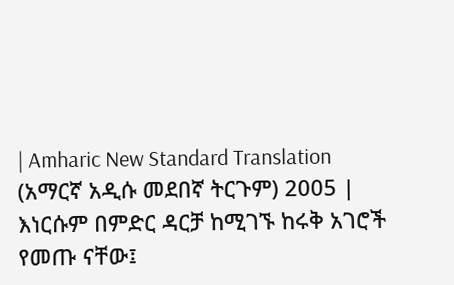| Amharic New Standard Translation (አማርኛ አዲሱ መደበኛ ትርጉም) 2005 | እነርሱም በምድር ዳርቻ ከሚገኙ ከሩቅ አገሮች የመጡ ናቸው፤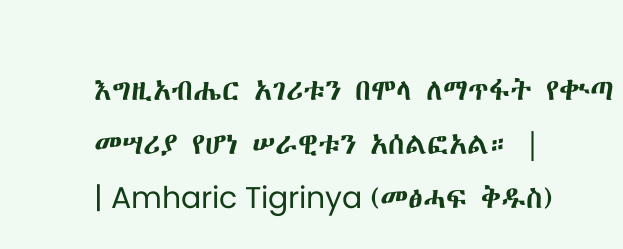እግዚአብሔር አገሪቱን በሞላ ለማጥፋት የቊጣ መሣሪያ የሆነ ሠራዊቱን አሰልፎአል። |
| Amharic Tigrinya (መፅሓፍ ቅዱስ)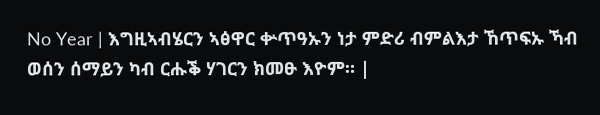No Year | እግዚኣብሄርን ኣፅዋር ቍጥዓኡን ነታ ምድሪ ብምልእታ ኸጥፍኡ ኻብ ወሰን ሰማይን ካብ ርሑቕ ሃገርን ክመፁ እዮም። |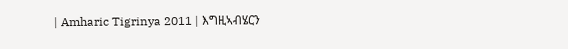| Amharic Tigrinya 2011 | እግዚኣብሄርን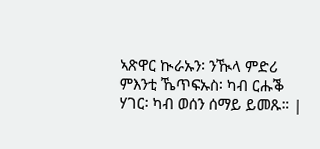ኣጽዋር ኲራኡን፡ ንዂላ ምድሪ ምእንቲ ኼጥፍኡስ፡ ካብ ርሑቕ ሃገር፡ ካብ ወሰን ሰማይ ይመጹ። |